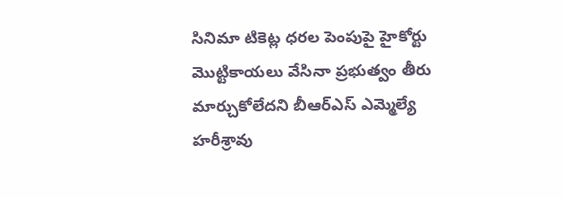సినిమా టికెట్ల ధరల పెంపుపై హైకోర్టు మొట్టికాయలు వేసినా ప్రభుత్వం తీరు మార్చుకోలేదని బీఆర్ఎస్ ఎమ్మెల్యే హరీశ్రావు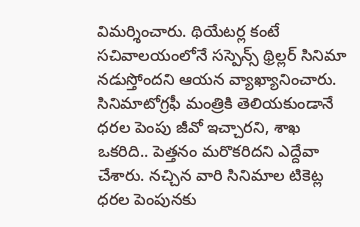విమర్శించారు. థియేటర్ల కంటే సచివాలయంలోనే సస్పెన్స్ థ్రిల్లర్ సినిమా నడుస్తోందని ఆయన వ్యాఖ్యానించారు. సినిమాటోగ్రఫీ మంత్రికి తెలియకుండానే ధరల పెంపు జీవో ఇచ్చారని, శాఖ ఒకరిది.. పెత్తనం మరొకరిదని ఎద్దేవా చేశారు. నచ్చిన వారి సినిమాల టికెట్ల ధరల పెంపునకు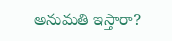అనుమతి ఇస్తారా?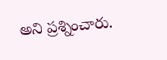అని ప్రశ్నించారు.